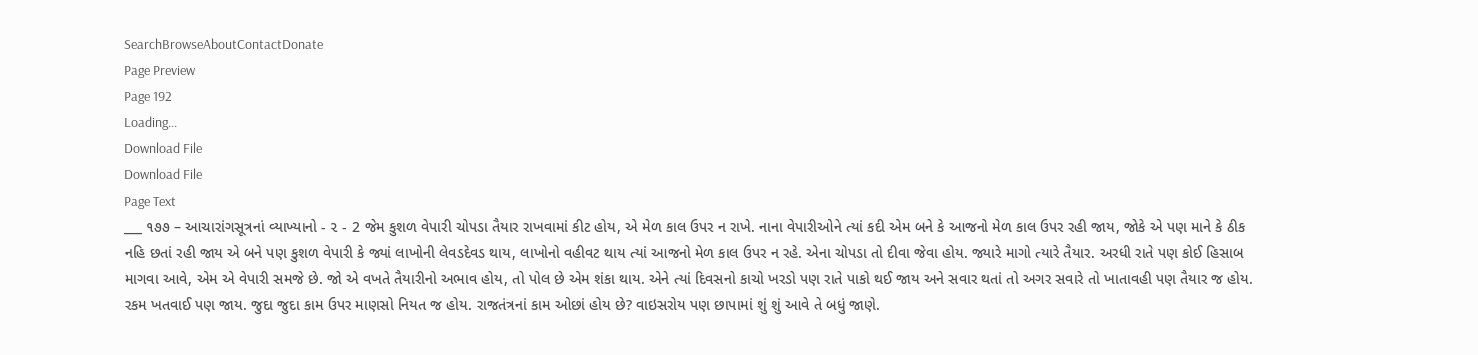SearchBrowseAboutContactDonate
Page Preview
Page 192
Loading...
Download File
Download File
Page Text
___ ૧૭૭ – આચારાંગસૂત્રનાં વ્યાખ્યાનો - ૨ - 2 જેમ કુશળ વેપારી ચોપડા તૈયાર રાખવામાં કીટ હોય, એ મેળ કાલ ઉપર ન રાખે. નાના વેપારીઓને ત્યાં કદી એમ બને કે આજનો મેળ કાલ ઉપર રહી જાય, જોકે એ પણ માને કે ઠીક નહિ છતાં રહી જાય એ બને પણ કુશળ વેપારી કે જ્યાં લાખોની લેવડદેવડ થાય, લાખોનો વહીવટ થાય ત્યાં આજનો મેળ કાલ ઉપર ન રહે. એના ચોપડા તો દીવા જેવા હોય. જ્યારે માગો ત્યારે તૈયાર. અરધી રાતે પણ કોઈ હિસાબ માગવા આવે, એમ એ વેપારી સમજે છે. જો એ વખતે તૈયારીનો અભાવ હોય, તો પોલ છે એમ શંકા થાય. એને ત્યાં દિવસનો કાચો ખરડો પણ રાતે પાકો થઈ જાય અને સવાર થતાં તો અગર સવારે તો ખાતાવહી પણ તૈયાર જ હોય. રકમ ખતવાઈ પણ જાય. જુદા જુદા કામ ઉપર માણસો નિયત જ હોય. રાજતંત્રનાં કામ ઓછાં હોય છે? વાઇસરોય પણ છાપામાં શું શું આવે તે બધું જાણે.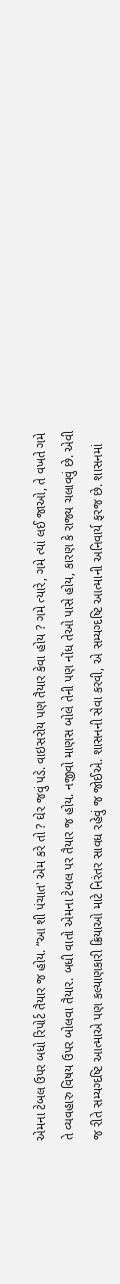એમના ટેબલ ઉપર બધો રિપોર્ટ તૈયાર જ હોય. “આ શી પંચાત' એમ કરે તો ? ઘેર જવું પડે. વાઇસરોય પણ તૈયાર કેવા હોય ? ગમે ત્યારે, ગમે ત્યાં લઈ જાઓ, તે વખતે ગમે તે વ્યવહારુ વિષય ઉપર બોલવા તૈયાર. બધી વાતો એમના ટેબલ પર તૈયાર જ હોય. નજીવો માણસ બોલે તેની પણ નોંધ તેઓ પાસે હોય, કારણ કે રાજ્ય ચલાવવું છે. એવી જ રીતે સમ્યગ્દષ્ટિ આત્માએ પણ કલ્યાણકારી ક્રિયાઓ માટે નિરંતર સાવધ રહેવું જ જોઈએ. શાસનની સેવા કરવી, એ સમ્યગ્દષ્ટિ આત્માની અનિવાર્ય ફરજ છે. શાસનમાં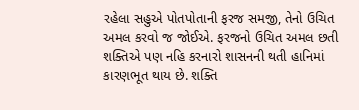રહેલા સહુએ પોતપોતાની ફરજ સમજી, તેનો ઉચિત અમલ કરવો જ જોઈએ. ફરજનો ઉચિત અમલ છતી શક્તિએ પણ નહિ કરનારો શાસનની થતી હાનિમાં કારણભૂત થાય છે. શક્તિ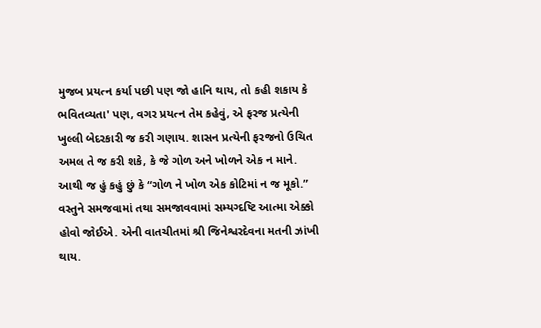મુજબ પ્રયત્ન કર્યા પછી પણ જો હાનિ થાય, તો કહી શકાય કે ભવિતવ્યતા' પણ, વગર પ્રયત્ન તેમ કહેવું, એ ફરજ પ્રત્યેની ખુલ્લી બેદરકારી જ કરી ગણાય. શાસન પ્રત્યેની ફરજનો ઉચિત અમલ તે જ કરી શકે, કે જે ગોળ અને ખોળને એક ન માને. આથી જ હું કહું છું કે “ગોળ ને ખોળ એક કોટિમાં ન જ મૂકો.” વસ્તુને સમજવામાં તથા સમજાવવામાં સમ્યગ્દષ્ટિ આત્મા એક્કો હોવો જોઈએ. એની વાતચીતમાં શ્રી જિનેશ્વરદેવના મતની ઝાંખી થાય.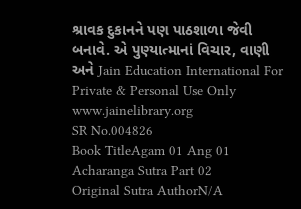શ્રાવક દુકાનને પણ પાઠશાળા જેવી બનાવે. એ પુણ્યાત્માનાં વિચાર, વાણી અને Jain Education International For Private & Personal Use Only www.jainelibrary.org
SR No.004826
Book TitleAgam 01 Ang 01 Acharanga Sutra Part 02
Original Sutra AuthorN/A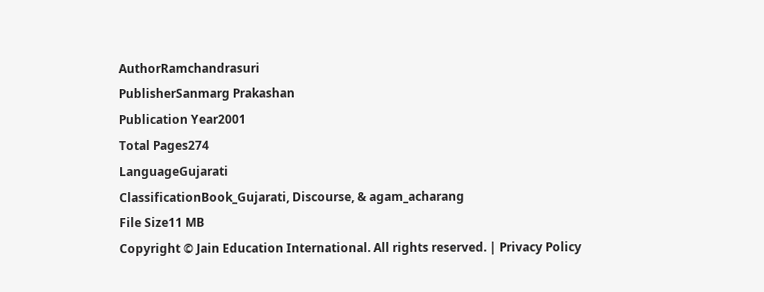AuthorRamchandrasuri
PublisherSanmarg Prakashan
Publication Year2001
Total Pages274
LanguageGujarati
ClassificationBook_Gujarati, Discourse, & agam_acharang
File Size11 MB
Copyright © Jain Education International. All rights reserved. | Privacy Policy